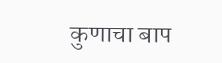कुणाचा बाप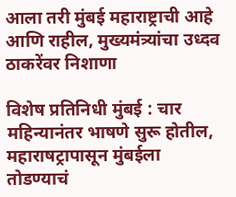आला तरी मुंबई महाराष्ट्राची आहे आणि राहील, मुख्यमंत्र्यांचा उध्दव ठाकरेंवर निशाणा

विशेष प्रतिनिधी मुंबई : चार महिन्यानंतर भाषणे सुरू होतील, महाराषट्रापासून मुंबईला तोडण्याचं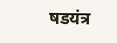षडयंत्र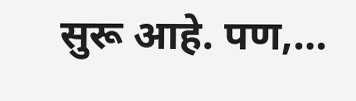सुरू आहे. पण,…